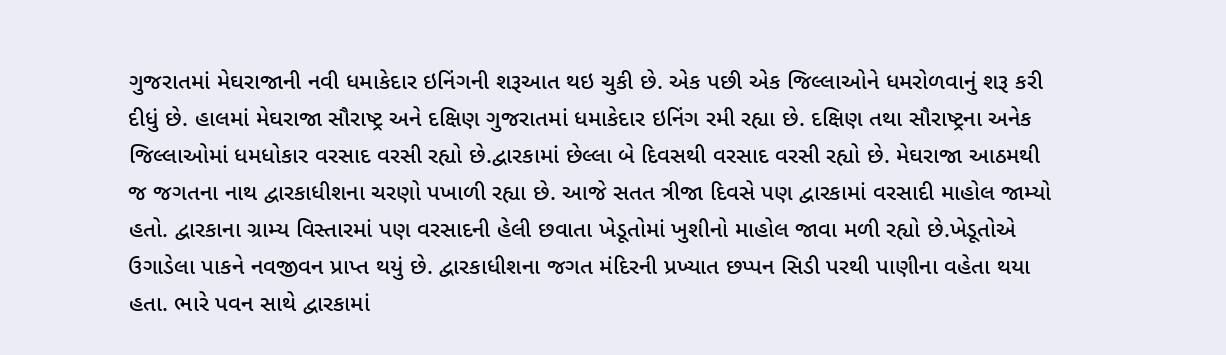ગુજરાતમાં મેઘરાજાની નવી ધમાકેદાર ઇનિંગની શરૂઆત થઇ ચુકી છે. એક પછી એક જિલ્લાઓને ધમરોળવાનું શરૂ કરી દીધું છે. હાલમાં મેઘરાજા સૌરાષ્ટ્ર અને દક્ષિણ ગુજરાતમાં ધમાકેદાર ઇનિંગ રમી રહ્યા છે. દક્ષિણ તથા સૌરાષ્ટ્રના અનેક જિલ્લાઓમાં ધમધોકાર વરસાદ વરસી રહ્યો છે.દ્વારકામાં છેલ્લા બે દિવસથી વરસાદ વરસી રહ્યો છે. મેઘરાજા આઠમથી જ જગતના નાથ દ્વારકાધીશના ચરણો પખાળી રહ્યા છે. આજે સતત ત્રીજા દિવસે પણ દ્વારકામાં વરસાદી માહોલ જામ્યો હતો. દ્વારકાના ગ્રામ્ય વિસ્તારમાં પણ વરસાદની હેલી છવાતા ખેડૂતોમાં ખુશીનો માહોલ જાવા મળી રહ્યો છે.ખેડૂતોએ ઉગાડેલા પાકને નવજીવન પ્રાપ્ત થયું છે. દ્વારકાધીશના જગત મંદિરની પ્રખ્યાત છપ્પન સિડી પરથી પાણીના વહેતા થયા હતા. ભારે પવન સાથે દ્વારકામાં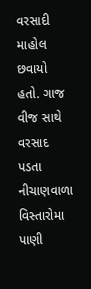વરસાદી માહોલ છવાયો હતો. ગાજ વીજ સાથે વરસાદ પડતા નીચાણવાળા વિસ્તારોમા પાણી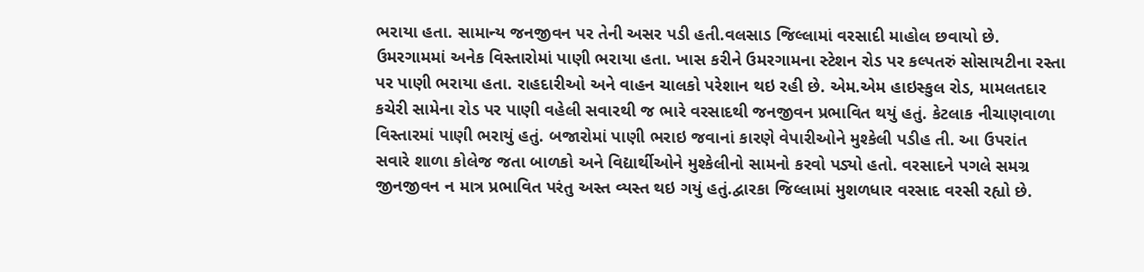ભરાયા હતા. સામાન્ય જનજીવન પર તેની અસર પડી હતી.વલસાડ જિલ્લામાં વરસાદી માહોલ છવાયો છે. ઉમરગામમાં અનેક વિસ્તારોમાં પાણી ભરાયા હતા. ખાસ કરીને ઉમરગામના સ્ટેશન રોડ પર કલ્પતરું સોસાયટીના રસ્તા પર પાણી ભરાયા હતા. રાહદારીઓ અને વાહન ચાલકો પરેશાન થઇ રહી છે. એમ.એમ હાઇસ્કુલ રોડ, મામલતદાર કચેરી સામેના રોડ પર પાણી વહેલી સવારથી જ ભારે વરસાદથી જનજીવન પ્રભાવિત થયું હતું. કેટલાક નીચાણવાળા વિસ્તારમાં પાણી ભરાયું હતું. બજારોમાં પાણી ભરાઇ જવાનાં કારણે વેપારીઓને મુશ્કેલી પડીહ તી. આ ઉપરાંત સવારે શાળા કોલેજ જતા બાળકો અને વિદ્યાર્થીઓને મુશ્કેલીનો સામનો કરવો પડ્યો હતો. વરસાદને પગલે સમગ્ર જીનજીવન ન માત્ર પ્રભાવિત પરંતુ અસ્ત વ્યસ્ત થઇ ગયું હતું.દ્વારકા જિલ્લામાં મુશળધાર વરસાદ વરસી રહ્યો છે.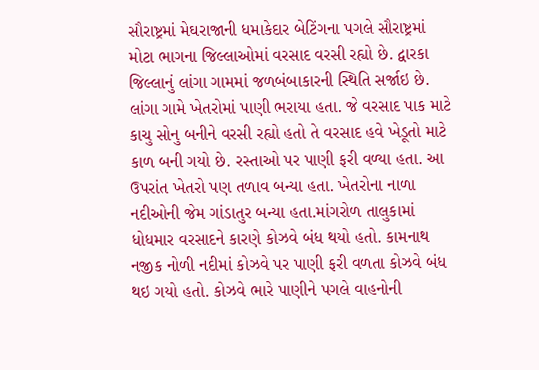સૌરાષ્ટ્રમાં મેઘરાજાની ધમાકેદાર બેટિંગના પગલે સૌરાષ્ટ્રમાં મોટા ભાગના જિલ્લાઓમાં વરસાદ વરસી રહ્યો છે. દ્વારકા જિલ્લાનું લાંગા ગામમાં જળબંબાકારની સ્થિતિ સર્જાઇ છે. લાંગા ગામે ખેતરોમાં પાણી ભરાયા હતા. જે વરસાદ પાક માટે કાચુ સોનુ બનીને વરસી રહ્યો હતો તે વરસાદ હવે ખેડૂતો માટે કાળ બની ગયો છે. રસ્તાઓ પર પાણી ફરી વળ્યા હતા. આ ઉપરાંત ખેતરો પણ તળાવ બન્યા હતા. ખેતરોના નાળા નદીઓની જેમ ગાંડાતુર બન્યા હતા.માંગરોળ તાલુકામાં ધોધમાર વરસાદને કારણે કોઝવે બંધ થયો હતો. કામનાથ નજીક નોળી નદીમાં કોઝવે પર પાણી ફરી વળતા કોઝવે બંધ થઇ ગયો હતો. કોઝવે ભારે પાણીને પગલે વાહનોની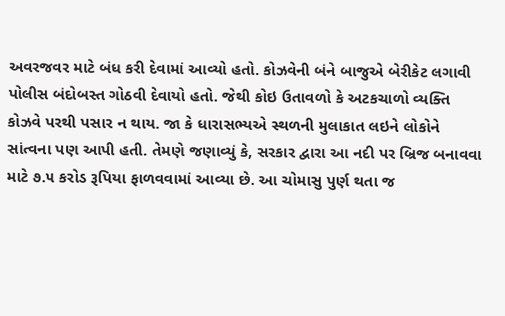અવરજવર માટે બંધ કરી દેવામાં આવ્યો હતો. કોઝવેની બંને બાજુએ બેરીકેટ લગાવી પોલીસ બંદોબસ્ત ગોઠવી દેવાયો હતો. જેથી કોઇ ઉતાવળો કે અટકચાળો વ્યક્તિ કોઝવે પરથી પસાર ન થાય. જા કે ધારાસભ્યએ સ્થળની મુલાકાત લઇને લોકોને સાંત્વના પણ આપી હતી. તેમણે જણાવ્યું કે, સરકાર દ્વારા આ નદી પર બ્રિજ બનાવવા માટે ૭.૫ કરોડ રૂપિયા ફાળવવામાં આવ્યા છે. આ ચોમાસુ પુર્ણ થતા જ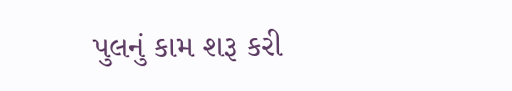પુલનું કામ શરૂ કરી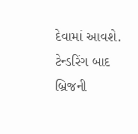દેવામાં આવશે. ટેન્ડરિંગ બાદ બ્રિજની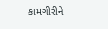કામગીરીને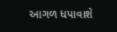આગળ ધપાવાશે